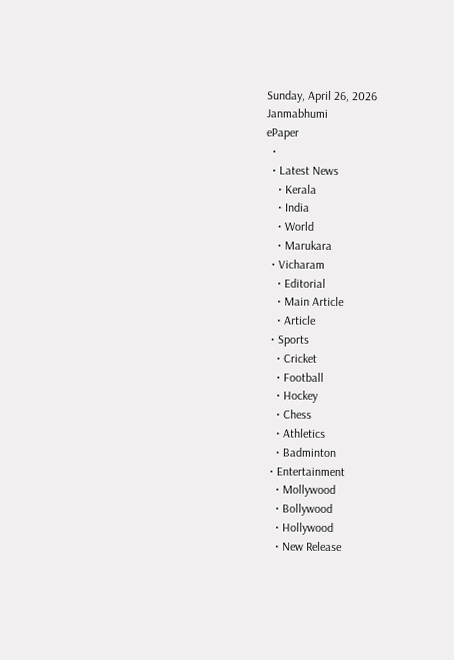Sunday, April 26, 2026
Janmabhumi
ePaper
  •
  • Latest News
    • Kerala
    • India
    • World
    • Marukara
  • Vicharam
    • Editorial
    • Main Article
    • Article
  • Sports
    • Cricket
    • Football
    • Hockey
    • Chess
    • Athletics
    • Badminton
  • Entertainment
    • Mollywood
    • Bollywood
    • Hollywood
    • New Release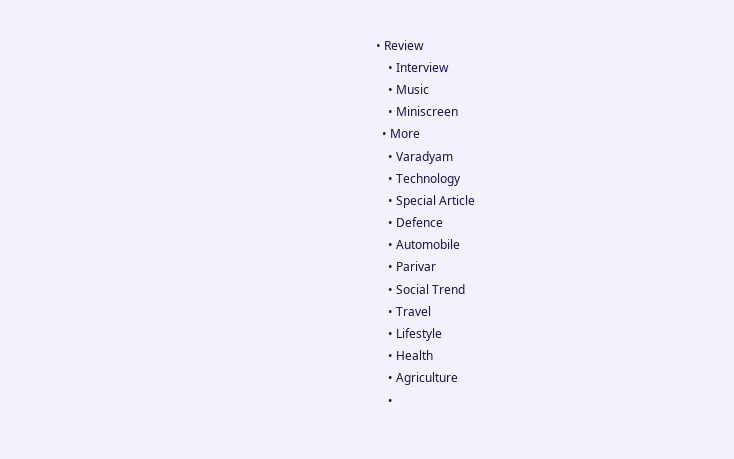• Review
    • Interview
    • Music
    • Miniscreen
  • More
    • Varadyam
    • Technology
    • Special Article
    • Defence
    • Automobile
    • Parivar
    • Social Trend
    • Travel
    • Lifestyle
    • Health
    • Agriculture
    •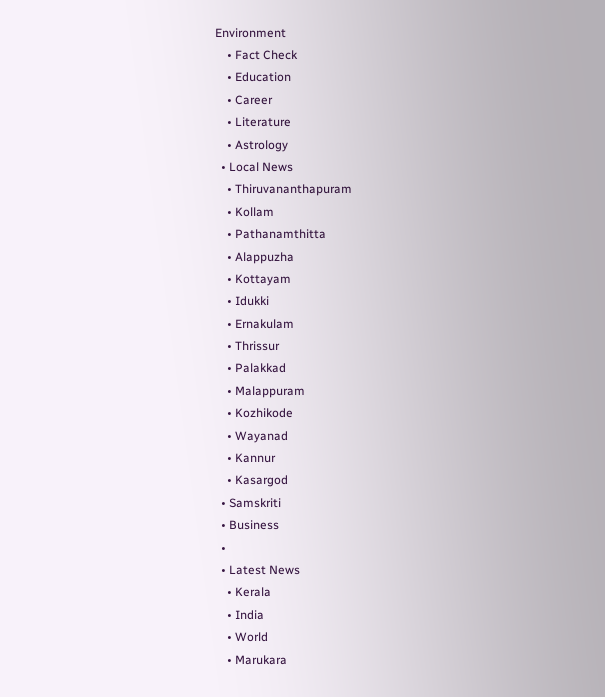Environment
    • Fact Check
    • Education
    • Career
    • Literature
    • Astrology
  • Local News
    • Thiruvananthapuram
    • Kollam
    • Pathanamthitta
    • Alappuzha
    • Kottayam
    • Idukki
    • Ernakulam
    • Thrissur
    • Palakkad
    • Malappuram
    • Kozhikode
    • Wayanad
    • Kannur
    • Kasargod
  • Samskriti
  • Business
  •
  • Latest News
    • Kerala
    • India
    • World
    • Marukara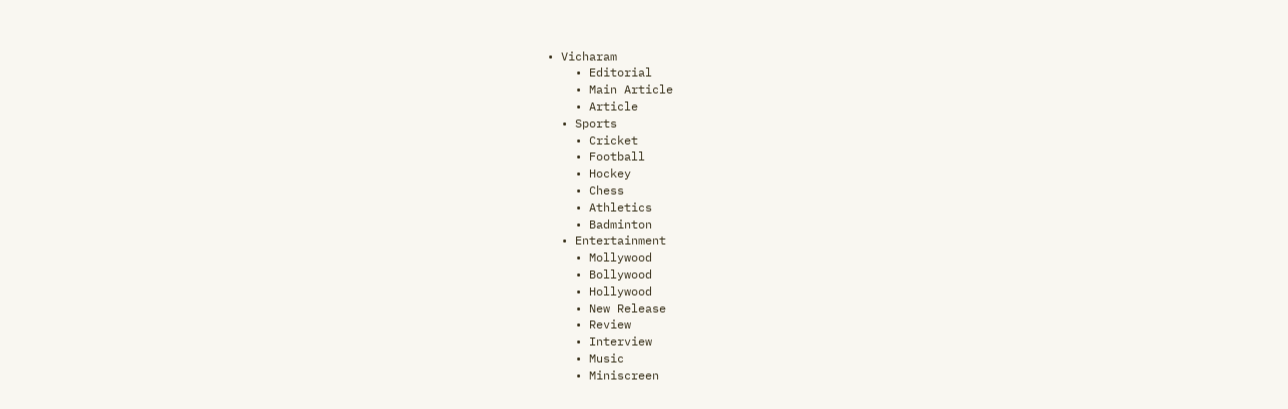• Vicharam
    • Editorial
    • Main Article
    • Article
  • Sports
    • Cricket
    • Football
    • Hockey
    • Chess
    • Athletics
    • Badminton
  • Entertainment
    • Mollywood
    • Bollywood
    • Hollywood
    • New Release
    • Review
    • Interview
    • Music
    • Miniscreen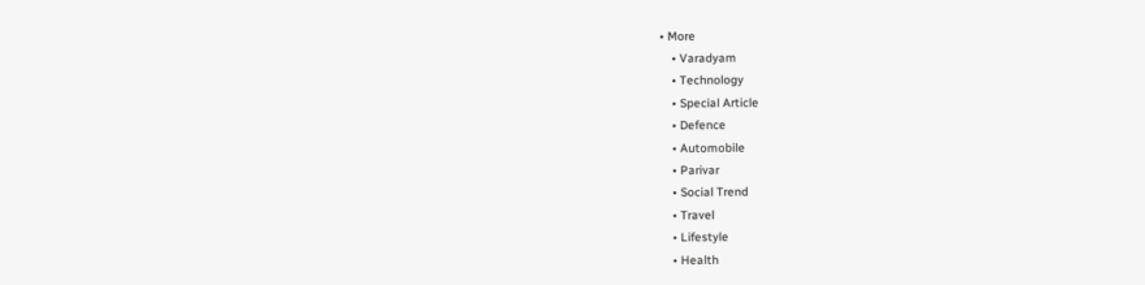• More
    • Varadyam
    • Technology
    • Special Article
    • Defence
    • Automobile
    • Parivar
    • Social Trend
    • Travel
    • Lifestyle
    • Health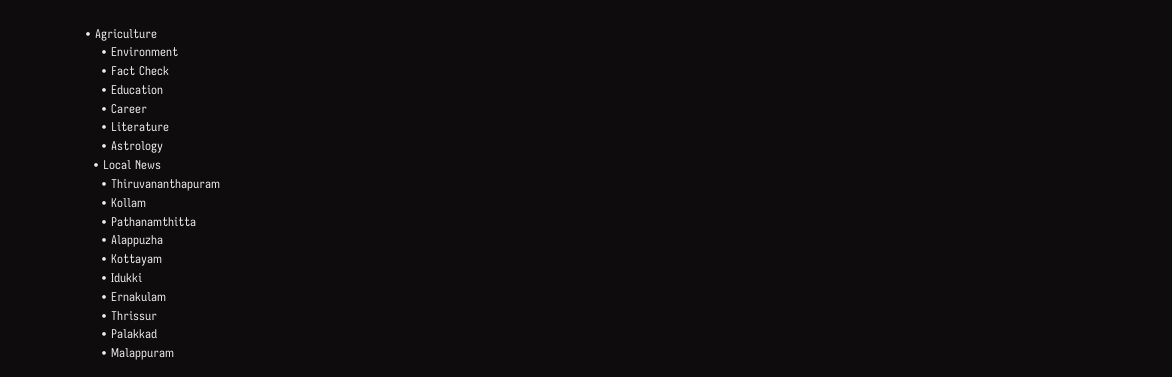• Agriculture
    • Environment
    • Fact Check
    • Education
    • Career
    • Literature
    • Astrology
  • Local News
    • Thiruvananthapuram
    • Kollam
    • Pathanamthitta
    • Alappuzha
    • Kottayam
    • Idukki
    • Ernakulam
    • Thrissur
    • Palakkad
    • Malappuram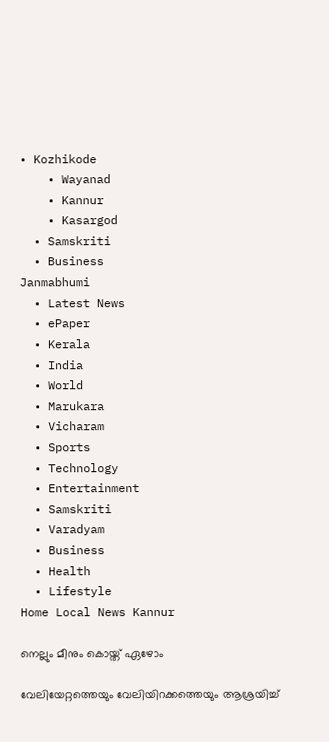• Kozhikode
    • Wayanad
    • Kannur
    • Kasargod
  • Samskriti
  • Business
Janmabhumi
  • Latest News
  • ePaper
  • Kerala
  • India
  • World
  • Marukara
  • Vicharam
  • Sports
  • Technology
  • Entertainment
  • Samskriti
  • Varadyam
  • Business
  • Health
  • Lifestyle
Home Local News Kannur

നെല്ലും മീനും കൊയ്ത് ഏഴോം

വേലിയേറ്റത്തെയും വേലിയിറക്കത്തെയും ആശ്രയിച്ച്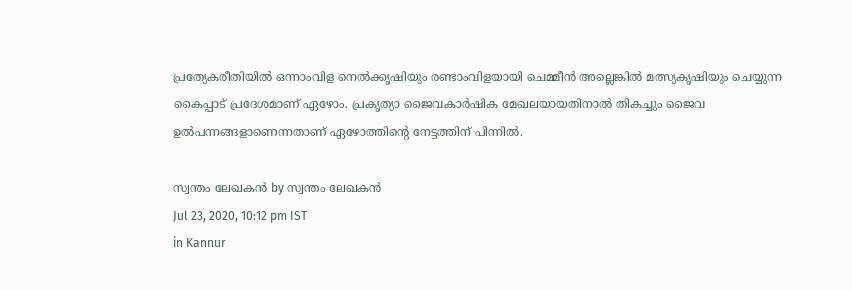പ്രത്യേകരീതിയില്‍ ഒന്നാംവിള നെല്‍ക്കൃഷിയും രണ്ടാംവിളയായി ചെമ്മീന്‍ അല്ലെങ്കില്‍ മത്സ്യകൃഷിയും ചെയ്യുന്ന കൈപ്പാട് പ്രദേശമാണ് ഏഴോം. പ്രകൃത്യാ ജൈവകാര്‍ഷിക മേഖലയായതിനാല്‍ തികച്ചും ജൈവ ഉല്‍പന്നങ്ങളാണെന്നതാണ് ഏഴോത്തിന്റെ നേട്ടത്തിന് പിന്നില്‍.

സ്വന്തം ലേഖകന്‍ by സ്വന്തം ലേഖകന്‍
Jul 23, 2020, 10:12 pm IST
in Kannur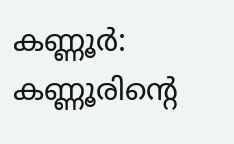കണ്ണൂര്‍: കണ്ണൂരിന്റെ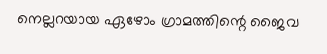നെല്ലറയായ ഏഴോം ഗ്രാമത്തിന്റെ ജൈവ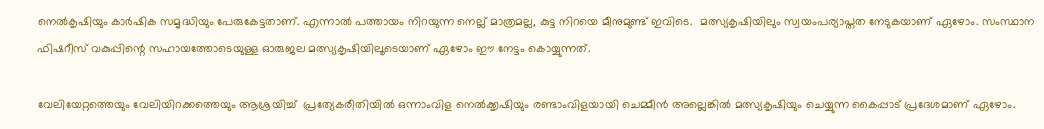നെല്‍കൃഷിയും കാര്‍ഷിക സമൃദ്ധിയും പേരുകേട്ടതാണ്. എന്നാല്‍ പത്തായം നിറയുന്ന നെല്ല് മാത്രമല്ല, കുട്ട നിറയെ മീനുമുണ്ട് ഇവിടെ.  മത്സ്യകൃഷിയിലും സ്വയംപര്യാപ്തത നേടുകയാണ് ഏഴോം. സംസ്ഥാന ഫിഷറീസ് വകുപ്പിന്റെ സഹായത്തോടെയുള്ള ഓരുജല മത്സ്യകൃഷിയിലൂടെയാണ് ഏഴോം ഈ നേട്ടം കൊയ്യുന്നത്.

വേലിയേറ്റത്തെയും വേലിയിറക്കത്തെയും ആശ്രയിച്ച്  പ്രത്യേകരീതിയില്‍ ഒന്നാംവിള നെല്‍ക്കൃഷിയും രണ്ടാംവിളയായി ചെമ്മീന്‍ അല്ലെങ്കില്‍ മത്സ്യകൃഷിയും ചെയ്യുന്ന കൈപ്പാട് പ്രദേശമാണ് ഏഴോം.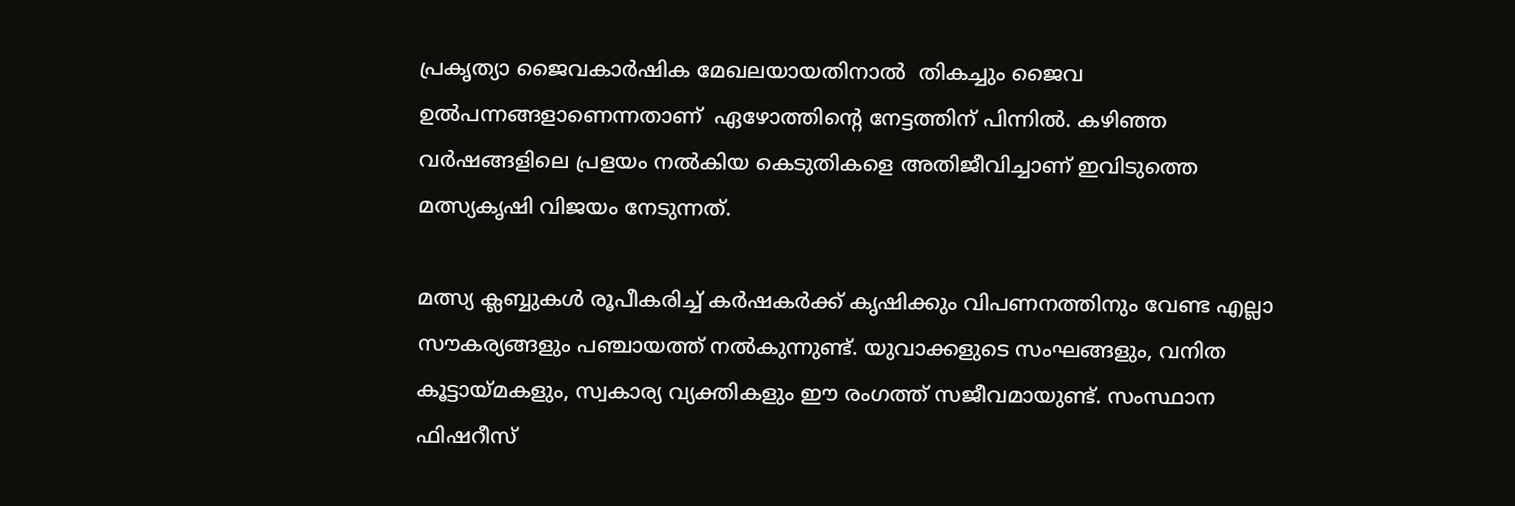പ്രകൃത്യാ ജൈവകാര്‍ഷിക മേഖലയായതിനാല്‍  തികച്ചും ജൈവ ഉല്‍പന്നങ്ങളാണെന്നതാണ്  ഏഴോത്തിന്റെ നേട്ടത്തിന് പിന്നില്‍. കഴിഞ്ഞ വര്‍ഷങ്ങളിലെ പ്രളയം നല്‍കിയ കെടുതികളെ അതിജീവിച്ചാണ് ഇവിടുത്തെ മത്സ്യകൃഷി വിജയം നേടുന്നത്.

മത്സ്യ ക്ലബ്ബുകള്‍ രൂപീകരിച്ച് കര്‍ഷകര്‍ക്ക് കൃഷിക്കും വിപണനത്തിനും വേണ്ട എല്ലാ സൗകര്യങ്ങളും പഞ്ചായത്ത് നല്‍കുന്നുണ്ട്. യുവാക്കളുടെ സംഘങ്ങളും, വനിത കൂട്ടായ്‌മകളും, സ്വകാര്യ വ്യക്തികളും ഈ രംഗത്ത് സജീവമായുണ്ട്. സംസ്ഥാന ഫിഷറീസ്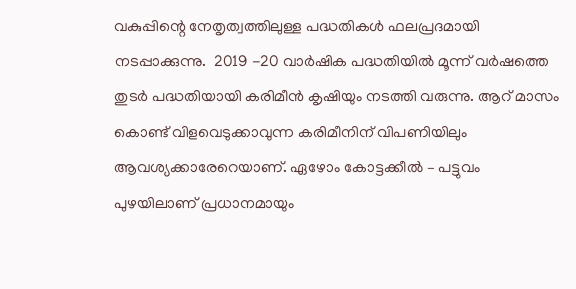വകുപ്പിന്റെ നേതൃത്വത്തിലുള്ള പദ്ധതികള്‍ ഫലപ്രദമായി  നടപ്പാക്കുന്നു.  2019 -20 വാര്‍ഷിക പദ്ധതിയില്‍ മൂന്ന് വര്‍ഷത്തെ തുടര്‍ പദ്ധതിയായി കരിമീന്‍ കൃഷിയും നടത്തി വരുന്നു. ആറ് മാസം കൊണ്ട് വിളവെടുക്കാവുന്ന കരിമീനിന് വിപണിയിലും ആവശ്യക്കാരേറെയാണ്. ഏഴോം കോട്ടക്കീല്‍ – പട്ടുവം പുഴയിലാണ് പ്രധാനമായും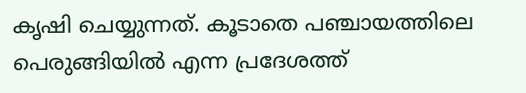കൃഷി ചെയ്യുന്നത്. കൂടാതെ പഞ്ചായത്തിലെ പെരുങ്ങിയില്‍ എന്ന പ്രദേശത്ത്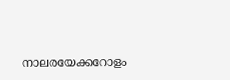നാലരയേക്കറോളം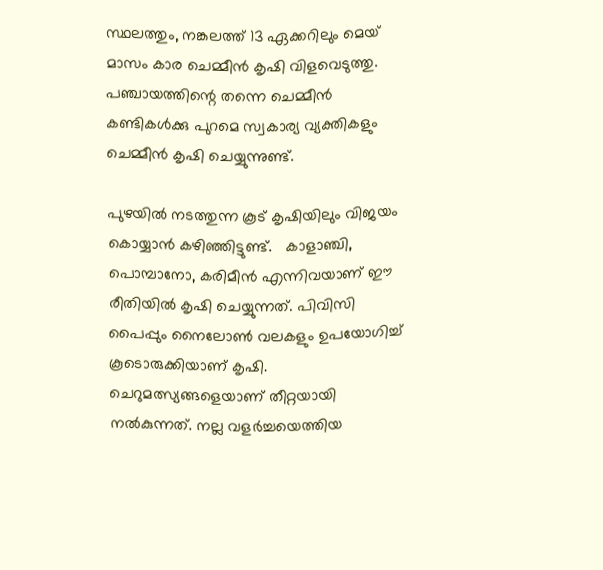സ്ഥലത്തും, നങ്കലത്ത് 13 ഏക്കറിലും മെയ് മാസം കാര ചെമ്മീന്‍ കൃഷി വിളവെടുത്തു. പഞ്ചായത്തിന്റെ തന്നെ ചെമ്മീന്‍ കണ്ടികള്‍ക്കു പുറമെ സ്വകാര്യ വ്യക്തികളും ചെമ്മീന്‍ കൃഷി ചെയ്യുന്നുണ്ട്.

പുഴയില്‍ നടത്തുന്ന കൂട് കൃഷിയിലും വിജയം കൊയ്യാന്‍ കഴിഞ്ഞിട്ടുണ്ട്.   കാളാഞ്ചി, പൊമ്പാനോ, കരിമീന്‍ എന്നിവയാണ് ഈ രീതിയില്‍ കൃഷി ചെയ്യുന്നത്. പിവിസി പൈപ്പും നൈലോണ്‍ വലകളും ഉപയോഗിച്ച്  കൂടൊരുക്കിയാണ് കൃഷി.  ചെറുമത്സ്യങ്ങളെയാണ് തീറ്റയായി നല്‍കുന്നത്. നല്ല വളര്‍ച്ചയെത്തിയ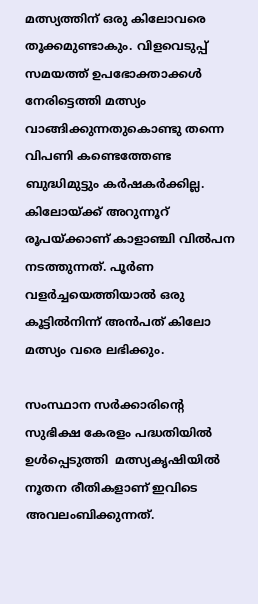മത്സ്യത്തിന് ഒരു കിലോവരെ തൂക്കമുണ്ടാകും. വിളവെടുപ്പ് സമയത്ത് ഉപഭോക്താക്കള്‍ നേരിട്ടെത്തി മത്സ്യം വാങ്ങിക്കുന്നതുകൊണ്ടു തന്നെ വിപണി കണ്ടെത്തേണ്ട ബുദ്ധിമുട്ടും കര്‍ഷകര്‍ക്കില്ല.  കിലോയ്‌ക്ക് അറുന്നൂറ് രൂപയ്‌ക്കാണ് കാളാഞ്ചി വില്‍പന നടത്തുന്നത്. പൂര്‍ണ വളര്‍ച്ചയെത്തിയാല്‍ ഒരു കൂട്ടില്‍നിന്ന് അന്‍പത് കിലോ മത്സ്യം വരെ ലഭിക്കും.

സംസ്ഥാന സര്‍ക്കാരിന്റെ സുഭിക്ഷ കേരളം പദ്ധതിയില്‍ ഉള്‍പ്പെടുത്തി  മത്സ്യകൃഷിയില്‍ നൂതന രീതികളാണ് ഇവിടെ അവലംബിക്കുന്നത്.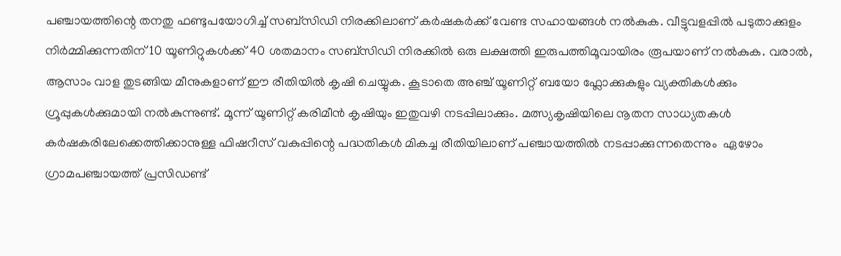പഞ്ചായത്തിന്റെ തനതു ഫണ്ടുപയോഗിച്ച് സബ്സിഡി നിരക്കിലാണ് കര്‍ഷകര്‍ക്ക് വേണ്ട സഹായങ്ങള്‍ നല്‍കുക. വീട്ടുവളപ്പില്‍ പടുതാക്കുളം നിര്‍മ്മിക്കുന്നതിന് 10 യൂണിറ്റുകള്‍ക്ക് 40 ശതമാനം സബ്സിഡി നിരക്കില്‍ ഒരു ലക്ഷത്തി ഇരുപത്തിമൂവായിരം രൂപയാണ് നല്‍കുക. വരാല്‍, ആസാം വാള തുടങ്ങിയ മീനുകളാണ് ഈ രീതിയില്‍ കൃഷി ചെയ്യുക. കൂടാതെ അഞ്ച് യൂണിറ്റ് ബയോ ഫ്ലോക്കുകളും വ്യക്തികള്‍ക്കും ഗ്രൂപ്പുകള്‍ക്കുമായി നല്‍കുന്നുണ്ട്. മൂന്ന് യൂണിറ്റ് കരിമീന്‍ കൃഷിയും ഇതുവഴി നടപ്പിലാക്കും. മത്സ്യകൃഷിയിലെ നൂതന സാധ്യതകള്‍ കര്‍ഷകരിലേക്കെത്തിക്കാനുള്ള ഫിഷറീസ് വകുപ്പിന്റെ പദ്ധതികള്‍ മികച്ച രീതിയിലാണ് പഞ്ചായത്തില്‍ നടപ്പാക്കുന്നതെന്നും  ഏഴോം ഗ്രാമപഞ്ചായത്ത് പ്രസിഡണ്ട്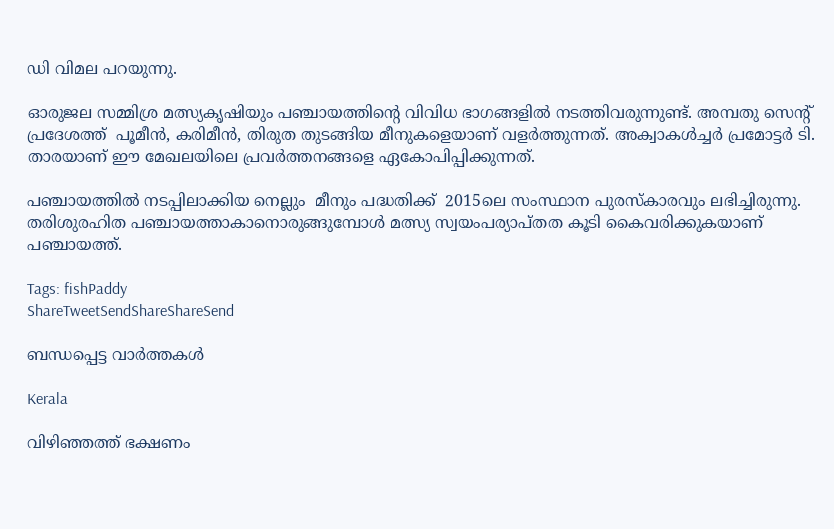ഡി വിമല പറയുന്നു.

ഓരുജല സമ്മിശ്ര മത്സ്യകൃഷിയും പഞ്ചായത്തിന്റെ വിവിധ ഭാഗങ്ങളില്‍ നടത്തിവരുന്നുണ്ട്. അമ്പതു സെന്റ് പ്രദേശത്ത്  പൂമീന്‍, കരിമീന്‍, തിരുത തുടങ്ങിയ മീനുകളെയാണ് വളര്‍ത്തുന്നത്. അക്വാകള്‍ച്ചര്‍ പ്രമോട്ടര്‍ ടി. താരയാണ് ഈ മേഖലയിലെ പ്രവര്‍ത്തനങ്ങളെ ഏകോപിപ്പിക്കുന്നത്.

പഞ്ചായത്തില്‍ നടപ്പിലാക്കിയ നെല്ലും  മീനും പദ്ധതിക്ക്  2015ലെ സംസ്ഥാന പുരസ്‌കാരവും ലഭിച്ചിരുന്നു. തരിശുരഹിത പഞ്ചായത്താകാനൊരുങ്ങുമ്പോള്‍ മത്സ്യ സ്വയംപര്യാപ്തത കൂടി കൈവരിക്കുകയാണ് പഞ്ചായത്ത്.

Tags: fishPaddy
ShareTweetSendShareShareSend

ബന്ധപ്പെട്ട വാര്‍ത്തകള്‍

Kerala

വിഴിഞ്ഞത്ത് ഭക്ഷണം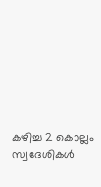കഴിച്ച 2 കൊല്ലം സ്വദേശികള്‍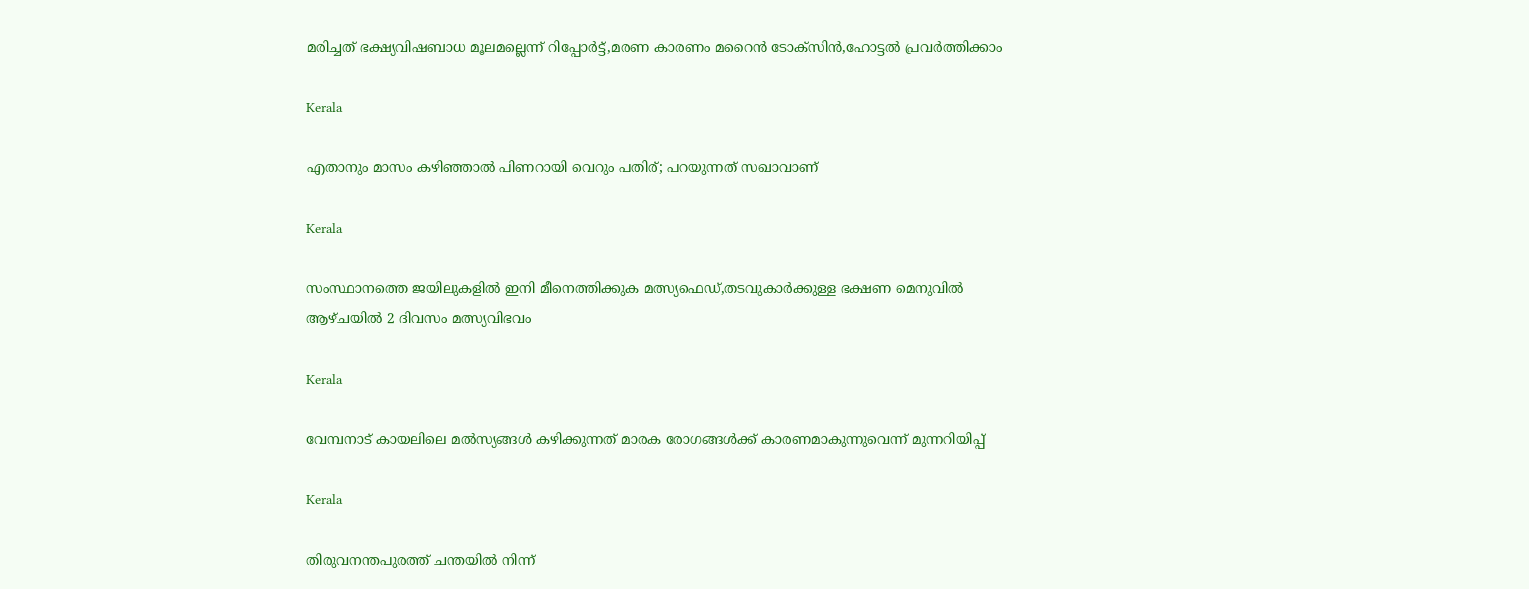മരിച്ചത് ഭക്ഷ്യവിഷബാധ മൂലമല്ലെന്ന് റിപ്പോര്‍ട്ട്,മരണ കാരണം മറൈന്‍ ടോക്സിന്‍,ഹോട്ടല്‍ പ്രവര്‍ത്തിക്കാം

Kerala

എതാനും മാസം കഴിഞ്ഞാൽ പിണറായി വെറും പതിര്; പറയുന്നത് സഖാവാണ്

Kerala

സംസ്ഥാനത്തെ ജയിലുകളില്‍ ഇനി മീനെത്തിക്കുക മത്സ്യഫെഡ്,തടവുകാര്‍ക്കുള്ള ഭക്ഷണ മെനുവില്‍ ആഴ്ചയില്‍ 2 ദിവസം മത്സ്യവിഭവം

Kerala

വേമ്പനാട് കായലിലെ മല്‍സ്യങ്ങള്‍ കഴിക്കുന്നത് മാരക രോഗങ്ങള്‍ക്ക് കാരണമാകുന്നുവെന്ന് മുന്നറിയിപ്പ്

Kerala

തിരുവനന്തപുരത്ത് ചന്തയില്‍ നിന്ന്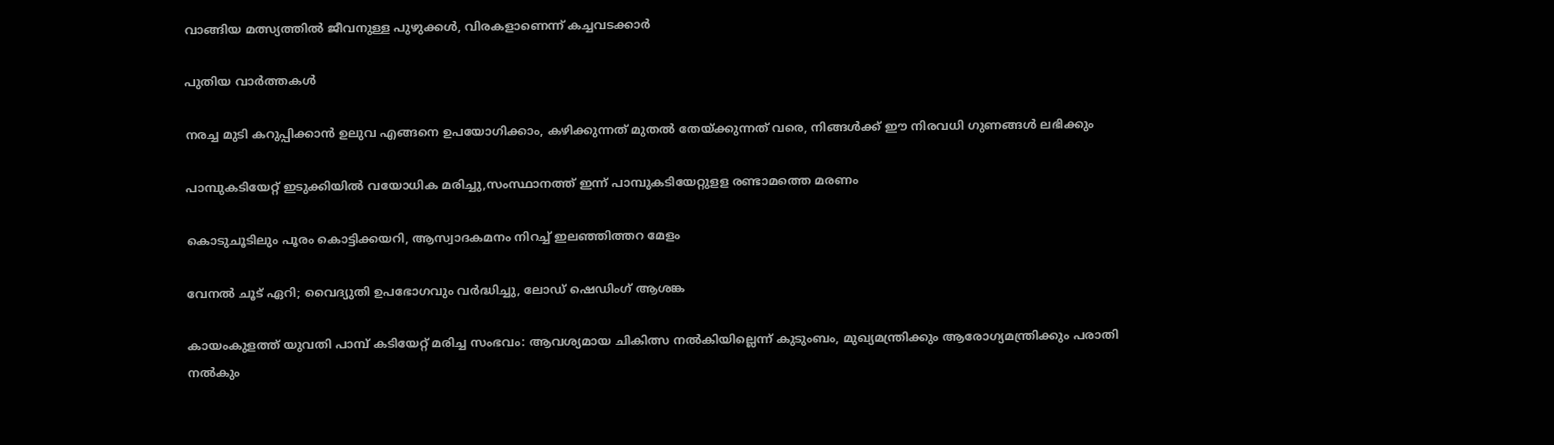വാങ്ങിയ മത്സ്യത്തില്‍ ജീവനുള്ള പുഴുക്കള്‍, വിരകളാണെന്ന് കച്ചവടക്കാര്‍

പുതിയ വാര്‍ത്തകള്‍

നരച്ച മുടി കറുപ്പിക്കാൻ ഉലുവ എങ്ങനെ ഉപയോഗിക്കാം, കഴിക്കുന്നത് മുതൽ തേയ്‌ക്കുന്നത് വരെ, നിങ്ങൾക്ക് ഈ നിരവധി ഗുണങ്ങൾ ലഭിക്കും

പാമ്പുകടിയേറ്റ് ഇടുക്കിയില്‍ വയോധിക മരിച്ചു,സംസ്ഥാനത്ത് ഇന്ന് പാമ്പുകടിയേറ്റുളള രണ്ടാമത്തെ മരണം

കൊടുചൂടിലും പൂരം കൊട്ടിക്കയറി, ആസ്വാദകമനം നിറച്ച് ഇലഞ്ഞിത്തറ മേളം

വേനല്‍ ചൂട് ഏറി; വൈദ്യുതി ഉപഭോഗവും വര്‍ദ്ധിച്ചു, ലോഡ് ഷെഡിംഗ് ആശങ്ക

കായംകുളത്ത് യുവതി പാമ്പ് കടിയേറ്റ് മരിച്ച സംഭവം: ആവശ്യമായ ചികിത്സ നല്‍കിയില്ലെന്ന് കുടുംബം, മുഖ്യമന്ത്രിക്കും ആരോഗ്യമന്ത്രിക്കും പരാതി നല്‍കും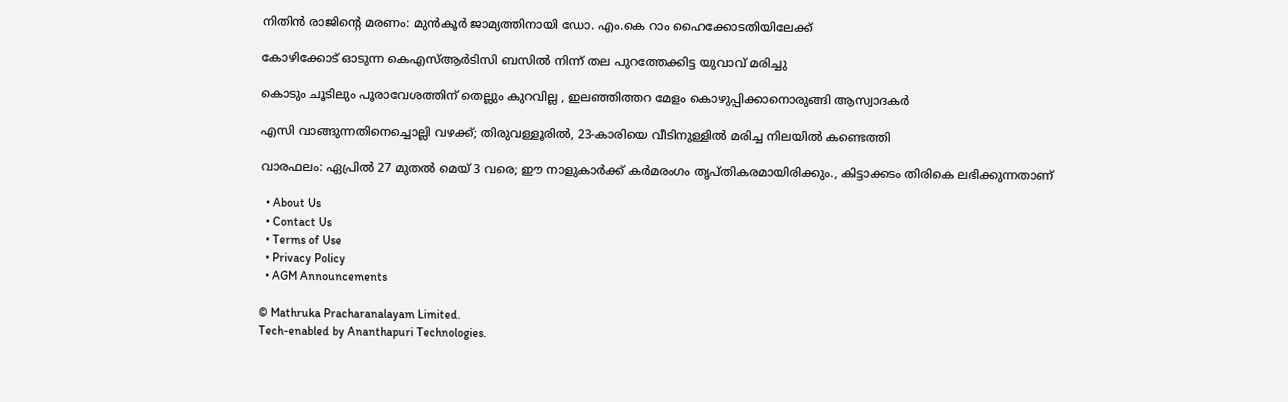നിതിന്‍ രാജിന്റെ മരണം: മുന്‍കൂര്‍ ജാമ്യത്തിനായി ഡോ. എം.കെ റാം ഹൈക്കോടതിയിലേക്ക്

കോഴിക്കോട് ഓടുന്ന കെഎസ്ആര്‍ടിസി ബസില്‍ നിന്ന് തല പുറത്തേക്കിട്ട യുവാവ് മരിച്ചു

കൊടും ചൂടിലും പൂരാവേശത്തിന് തെല്ലും കുറവില്ല , ഇലഞ്ഞിത്തറ മേളം കൊഴുപ്പിക്കാനൊരുങ്ങി ആസ്വാദകർ

എസി വാങ്ങുന്നതിനെച്ചൊല്ലി വഴക്ക്; തിരുവള്ളൂരിൽ, 23-കാരിയെ വീടിനുള്ളിൽ മരിച്ച നിലയിൽ കണ്ടെത്തി

വാരഫലം: ഏപ്രില്‍ 27 മുതല്‍ മെയ് 3 വരെ; ഈ നാളുകാര്‍ക്ക്‌ കര്‍മരംഗം തൃപ്തികരമായിരിക്കും., കിട്ടാക്കടം തിരികെ ലഭിക്കുന്നതാണ്

  • About Us
  • Contact Us
  • Terms of Use
  • Privacy Policy
  • AGM Announcements

© Mathruka Pracharanalayam Limited.
Tech-enabled by Ananthapuri Technologies.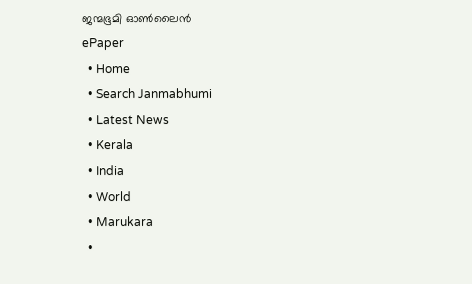ജന്മഭൂമി ഓണ്‍ലൈന്‍
ePaper
  • Home
  • Search Janmabhumi
  • Latest News
  • Kerala
  • India
  • World
  • Marukara
  •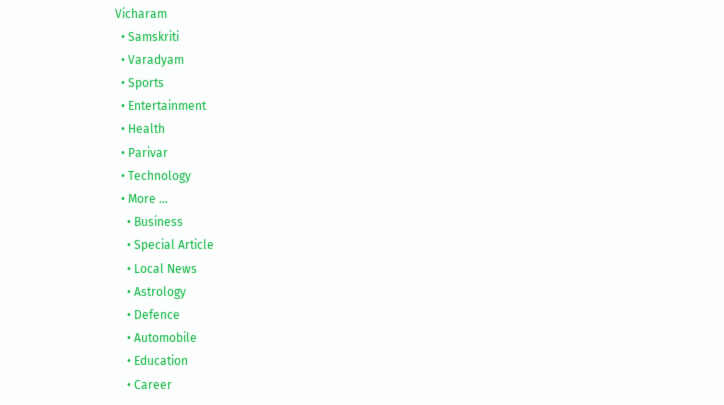Vicharam
  • Samskriti
  • Varadyam
  • Sports
  • Entertainment
  • Health
  • Parivar
  • Technology
  • More …
    • Business
    • Special Article
    • Local News
    • Astrology
    • Defence
    • Automobile
    • Education
    • Career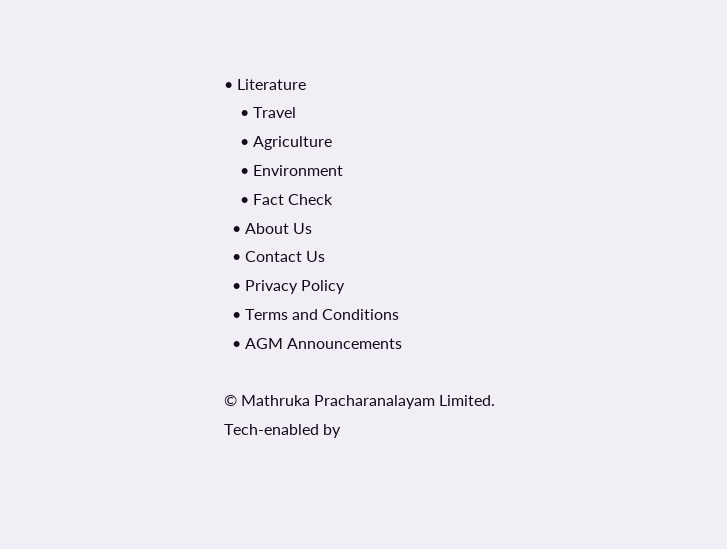• Literature
    • Travel
    • Agriculture
    • Environment
    • Fact Check
  • About Us
  • Contact Us
  • Privacy Policy
  • Terms and Conditions
  • AGM Announcements

© Mathruka Pracharanalayam Limited.
Tech-enabled by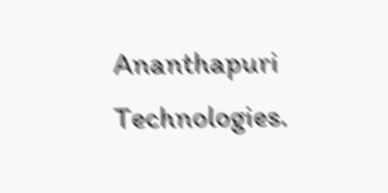Ananthapuri Technologies.